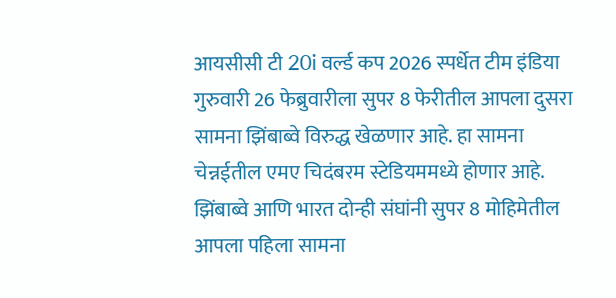आयसीसी टी 20i वर्ल्ड कप 2026 स्पर्धेत टीम इंडिया गुरुवारी 26 फेब्रुवारीला सुपर 8 फेरीतील आपला दुसरा सामना झिंबाब्वे विरुद्ध खेळणार आहे. हा सामना चेन्नईतील एमए चिदंबरम स्टेडियममध्ये होणार आहे. झिंबाब्वे आणि भारत दोन्ही संघांनी सुपर 8 मोहिमेतील आपला पहिला सामना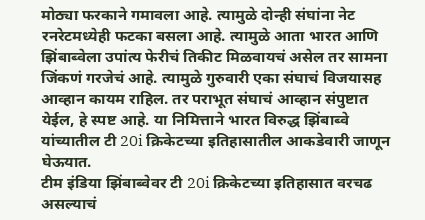मोठ्या फरकाने गमावला आहे. त्यामुळे दोन्ही संघांना नेट रनरेटमध्येही फटका बसला आहे. त्यामुळे आता भारत आणि झिंबाब्वेला उपांत्य फेरीचं तिकीट मिळवायचं असेल तर सामना जिंकणं गरजेचं आहे. त्यामुळे गुरुवारी एका संघाचं विजयासह आव्हान कायम राहिल. तर पराभूत संघाचं आव्हान संपुष्टात येईल, हे स्पष्ट आहे. या निमित्ताने भारत विरुद्ध झिंबाब्वे यांच्यातील टी 20i क्रिकेटच्या इतिहासातील आकडेवारी जाणून घेऊयात.
टीम इंडिया झिंबाब्वेवर टी 20i क्रिकेटच्या इतिहासात वरचढ असल्याचं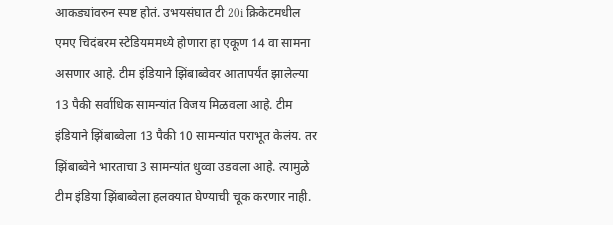आकड्यांवरुन स्पष्ट होतं. उभयसंघात टी 20i क्रिकेटमधील एमए चिदंबरम स्टेडियममध्ये होणारा हा एकूण 14 वा सामना असणार आहे. टीम इंडियाने झिंबाब्वेवर आतापर्यंत झालेल्या 13 पैकी सर्वाधिक सामन्यांत विजय मिळवला आहे. टीम इंडियाने झिंबाब्वेला 13 पैकी 10 सामन्यांत पराभूत केलंय. तर झिंबाब्वेने भारताचा 3 सामन्यांत धुव्वा उडवला आहे. त्यामुळे टीम इंडिया झिंबाब्वेला हलक्यात घेण्याची चूक करणार नाही.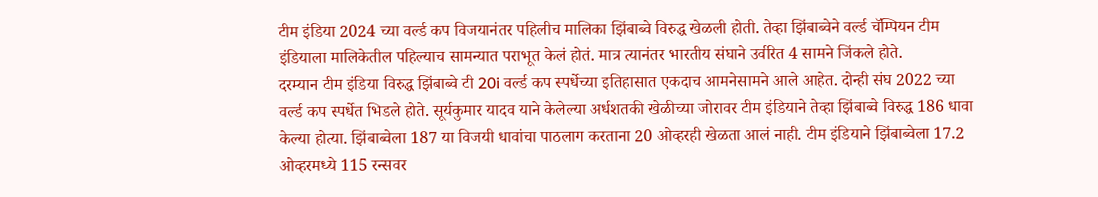टीम इंडिया 2024 च्या वर्ल्ड कप विजयानंतर पहिलीच मालिका झिंबाब्वे विरुद्ध खेळली होती. तेव्हा झिंबाब्वेने वर्ल्ड चॅम्पियन टीम इंडियाला मालिकेतील पहिल्याच सामन्यात पराभूत केलं होतं. मात्र त्यानंतर भारतीय संघाने उर्वरित 4 सामने जिंकले होते.
दरम्यान टीम इंडिया विरुद्ध झिंबाब्वे टी 20i वर्ल्ड कप स्पर्धेच्या इतिहासात एकदाच आमनेसामने आले आहेत. दोन्ही संघ 2022 च्या वर्ल्ड कप स्पर्धेत भिडले होते. सूर्यकुमार यादव याने केलेल्या अर्धशतकी खेळीच्या जोरावर टीम इंडियाने तेव्हा झिंबाब्वे विरुद्ध 186 धावा केल्या होत्या. झिंबाब्वेला 187 या विजयी धावांचा पाठलाग करताना 20 ओव्हरही खेळता आलं नाही. टीम इंडियाने झिंबाब्वेला 17.2 ओव्हरमध्ये 115 रन्सवर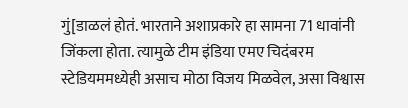गुं[डाळलं होतं. भारताने अशाप्रकारे हा सामना 71 धावांनी जिंकला होता. त्यामुळे टीम इंडिया एमए चिदंबरम स्टेडियममध्येही असाच मोठा विजय मिळवेल, असा विश्वास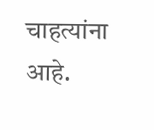चाहत्यांना आहे.